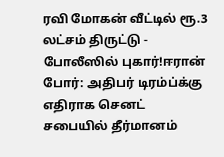ரவி மோகன் வீட்டில் ரூ.3 லட்சம் திருட்டு - போலீஸில் புகார்!ஈரான் போர்: அதிபர் டிரம்ப்க்கு எதிராக செனட் சபையில் தீர்மானம்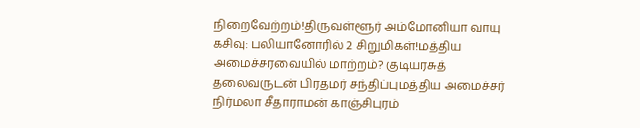நிறைவேற்றம்!திருவள்ளூர் அம்மோனியா வாயு கசிவு: பலியானோரில் 2 சிறுமிகள்!மத்திய அமைச்சரவையில் மாற்றம்? குடியரசுத் தலைவருடன் பிரதமர் சந்திப்புமத்திய அமைச்சர் நிர்மலா சீதாராமன் காஞ்சிபுரம்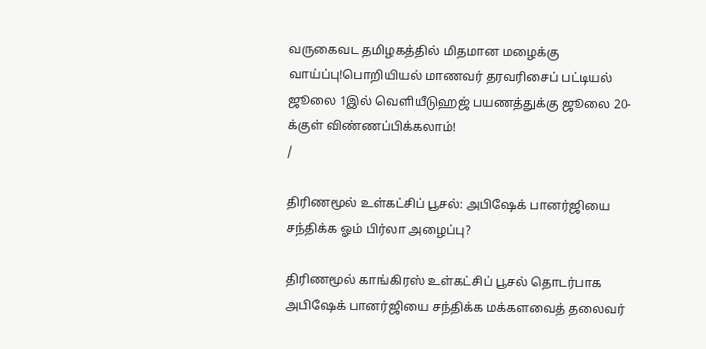வருகைவட தமிழகத்தில் மிதமான மழைக்கு வாய்ப்பு!பொறியியல் மாணவர் தரவரிசைப் பட்டியல் ஜூலை 1இல் வெளியீடுஹஜ் பயணத்துக்கு ஜூலை 20-க்குள் விண்ணப்பிக்கலாம்!
/

திரிணமூல் உள்கட்சிப் பூசல்: அபிஷேக் பானர்ஜியை சந்திக்க ஓம் பிர்லா அழைப்பு?

திரிணமூல் காங்கிரஸ் உள்கட்சிப் பூசல் தொடர்பாக அபிஷேக் பானர்ஜியை சந்திக்க மக்களவைத் தலைவர்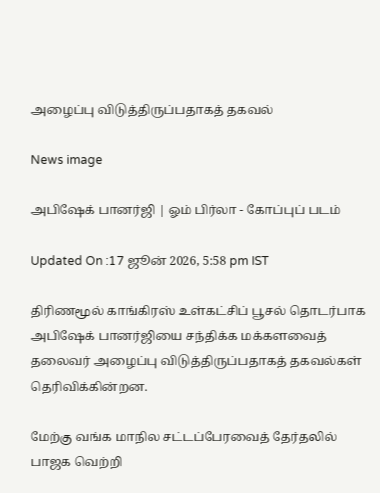அழைப்பு விடுத்திருப்பதாகத் தகவல்

News image

அபிஷேக் பானர்ஜி | ஓம் பிர்லா - கோப்புப் படம்

Updated On :17 ஜூன் 2026, 5:58 pm IST

திரிணமூல் காங்கிரஸ் உள்கட்சிப் பூசல் தொடர்பாக அபிஷேக் பானர்ஜியை சந்திக்க மக்களவைத் தலைவர் அழைப்பு விடுத்திருப்பதாகத் தகவல்கள் தெரிவிக்கின்றன.

மேற்கு வங்க மாநில சட்டப்பேரவைத் தேர்தலில் பாஜக வெற்றி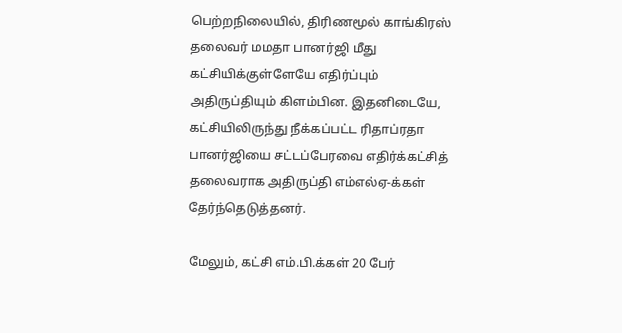பெற்றநிலையில், திரிணமூல் காங்கிரஸ் தலைவர் மமதா பானர்ஜி மீது கட்சியிக்குள்ளேயே எதிர்ப்பும் அதிருப்தியும் கிளம்பின. இதனிடையே, கட்சியிலிருந்து நீக்கப்பட்ட ரிதாப்ரதா பானர்ஜியை சட்டப்பேரவை எதிர்க்கட்சித் தலைவராக அதிருப்தி எம்எல்ஏ-க்கள் தேர்ந்தெடுத்தனர்.

மேலும், கட்சி எம்.பி.க்கள் 20 பேர்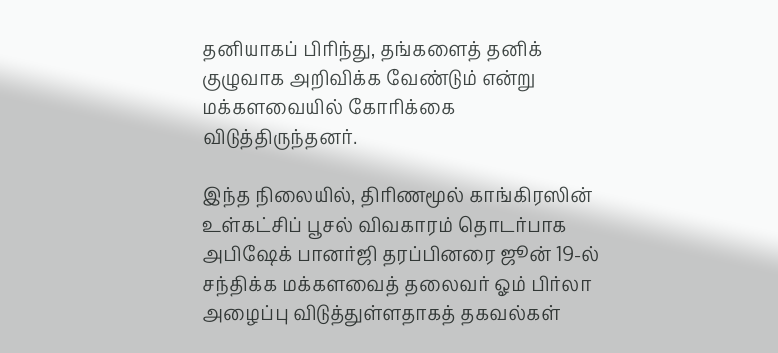தனியாகப் பிரிந்து, தங்களைத் தனிக் குழுவாக அறிவிக்க வேண்டும் என்று மக்களவையில் கோரிக்கை விடுத்திருந்தனர்.

இந்த நிலையில், திரிணமூல் காங்கிரஸின் உள்கட்சிப் பூசல் விவகாரம் தொடர்பாக அபிஷேக் பானர்ஜி தரப்பினரை ஜூன் 19-ல் சந்திக்க மக்களவைத் தலைவர் ஓம் பிர்லா அழைப்பு விடுத்துள்ளதாகத் தகவல்கள்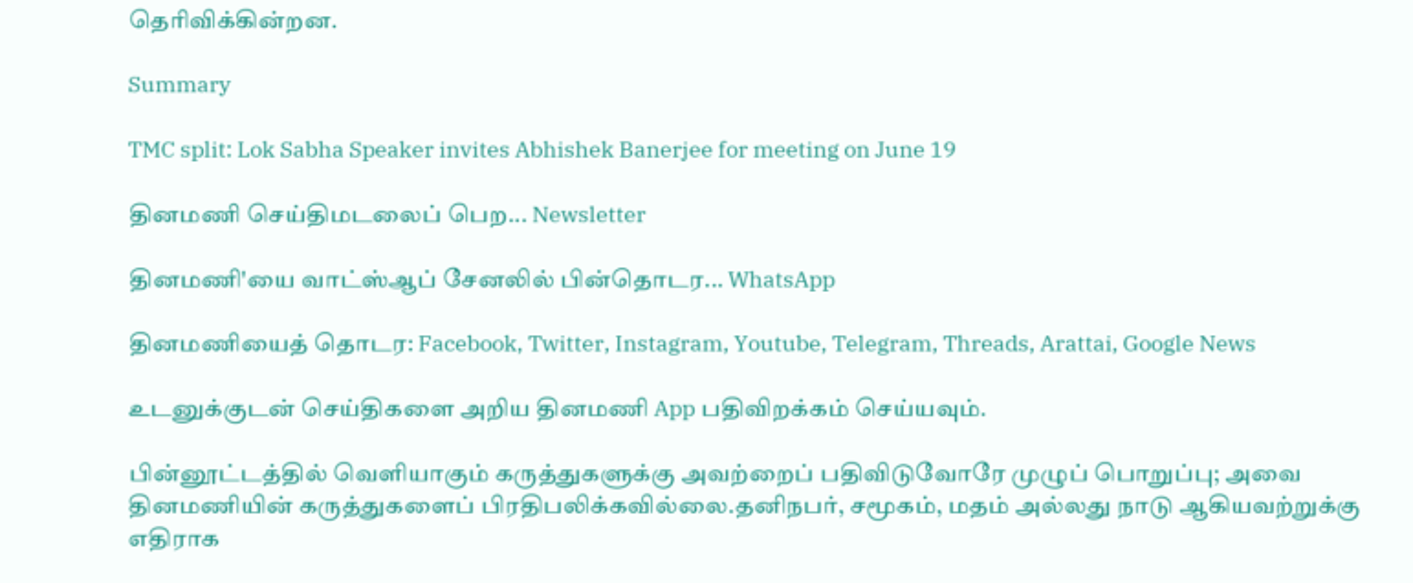தெரிவிக்கின்றன.

Summary

TMC split: Lok Sabha Speaker invites Abhishek Banerjee for meeting on June 19

தினமணி செய்திமடலைப் பெற... Newsletter

தினமணி'யை வாட்ஸ்ஆப் சேனலில் பின்தொடர... WhatsApp

தினமணியைத் தொடர: Facebook, Twitter, Instagram, Youtube, Telegram, Threads, Arattai, Google News

உடனுக்குடன் செய்திகளை அறிய தினமணி App பதிவிறக்கம் செய்யவும்.

பின்னூட்டத்தில் வெளியாகும் கருத்துகளுக்கு அவற்றைப் பதிவிடுவோரே முழுப் பொறுப்பு; அவை தினமணியின் கருத்துகளைப் பிரதிபலிக்கவில்லை.தனிநபர், சமூகம், மதம் அல்லது நாடு ஆகியவற்றுக்கு எதிராக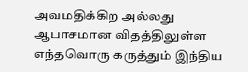அவமதிக்கிற அல்லது ஆபாசமான விதத்திலுள்ள எந்தவொரு கருத்தும் இந்திய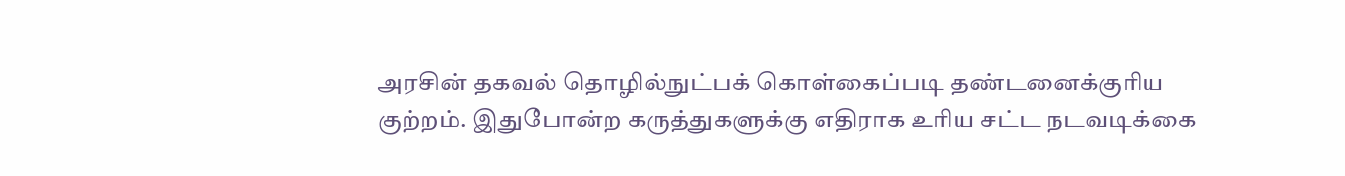அரசின் தகவல் தொழில்நுட்பக் கொள்கைப்படி தண்டனைக்குரிய குற்றம். இதுபோன்ற கருத்துகளுக்கு எதிராக உரிய சட்ட நடவடிக்கை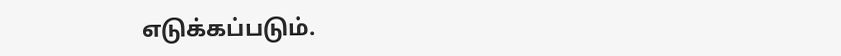எடுக்கப்படும்.